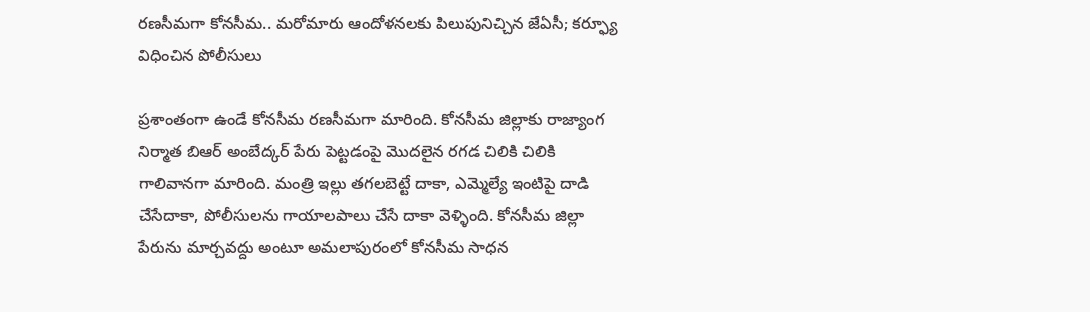రణసీమగా కోనసీమ.. మరోమారు ఆందోళనలకు పిలుపునిచ్చిన జేఏసీ; కర్ఫ్యూ విధించిన పోలీసులు

ప్రశాంతంగా ఉండే కోనసీమ రణసీమగా మారింది. కోనసీమ జిల్లాకు రాజ్యాంగ నిర్మాత బిఆర్ అంబేద్కర్ పేరు పెట్టడంపై మొదలైన రగడ చిలికి చిలికి గాలివానగా మారింది. మంత్రి ఇల్లు తగలబెట్టే దాకా, ఎమ్మెల్యే ఇంటిపై దాడి చేసేదాకా, పోలీసులను గాయాలపాలు చేసే దాకా వెళ్ళింది. కోనసీమ జిల్లా పేరును మార్చవద్దు అంటూ అమలాపురంలో కోనసీమ సాధన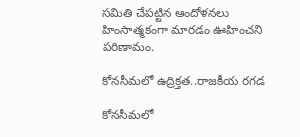సమితి చేపట్టిన ఆందోళనలు హింసాత్మకంగా మారడం ఊహించని పరిణామం.

కోనసీమలో ఉద్రిక్తత..రాజకీయ రగడ

కోనసీమలో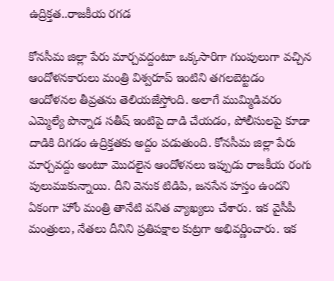ఉద్రిక్తత..రాజకీయ రగడ

కోనసీమ జిల్లా పేరు మార్చవద్దంటూ ఒక్కసారిగా గుంపులుగా వచ్చిన ఆందోళనకారులు మంత్రి విశ్వరూప్ ఇంటిని తగలబెట్టడం ఆందోళనల తీవ్రతను తెలియజేస్తోంది. అలాగే ముమ్మిడివరం ఎమ్మెల్యే పొన్నాడ సతీష్ ఇంటిపై దాడి చేయడం, పోలీసులపై కూడా దాడికి దిగడం ఉద్రిక్తతకు అద్దం పడుతుంది. కోనసీమ జిల్లా పేరు మార్చవద్దు అంటూ మొదలైన ఆందోళనలు ఇప్పుడు రాజకీయ రంగు పులుముకున్నాయి. దీని వెనుక టిడిపి, జనసేన హస్తం ఉందని ఏకంగా హోం మంత్రి తానేటి వనిత వ్యాఖ్యలు చేశారు. ఇక వైసీపీ మంత్రులు, నేతలు దీనిని ప్రతిపక్షాల కుట్రగా అభివర్ణించారు. ఇక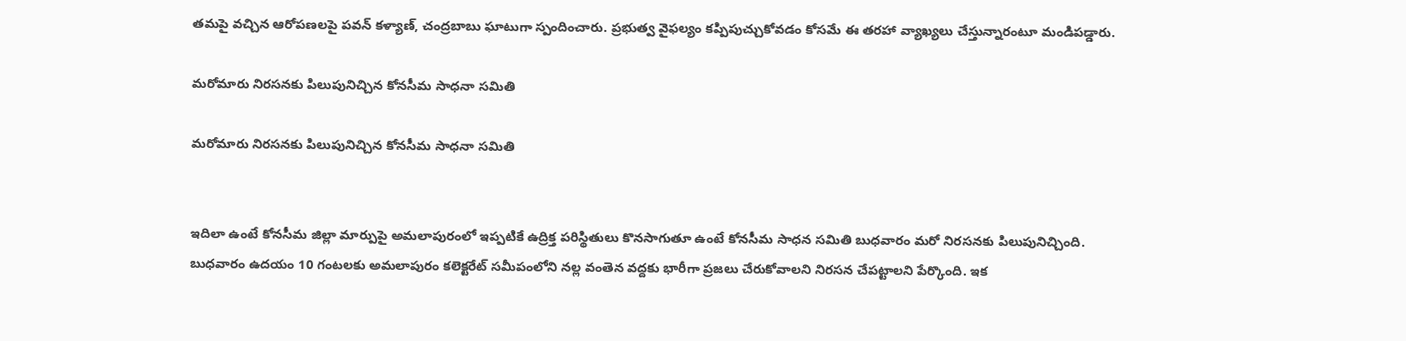తమపై వచ్చిన ఆరోపణలపై పవన్ కళ్యాణ్, చంద్రబాబు ఘాటుగా స్పందించారు. ప్రభుత్వ వైఫల్యం కప్పిపుచ్చుకోవడం కోసమే ఈ తరహా వ్యాఖ్యలు చేస్తున్నారంటూ మండిపడ్డారు.

మరోమారు నిరసనకు పిలుపునిచ్చిన కోనసీమ సాధనా సమితి

మరోమారు నిరసనకు పిలుపునిచ్చిన కోనసీమ సాధనా సమితి


ఇదిలా ఉంటే కోనసీమ జిల్లా మార్పుపై అమలాపురంలో ఇప్పటికే ఉద్రిక్త పరిస్థితులు కొనసాగుతూ ఉంటే కోనసీమ సాధన సమితి బుధవారం మరో నిరసనకు పిలుపునిచ్చింది. బుధవారం ఉదయం 10 గంటలకు అమలాపురం కలెక్టరేట్ సమీపంలోని నల్ల వంతెన వద్దకు భారీగా ప్రజలు చేరుకోవాలని నిరసన చేపట్టాలని పేర్కొంది. ఇక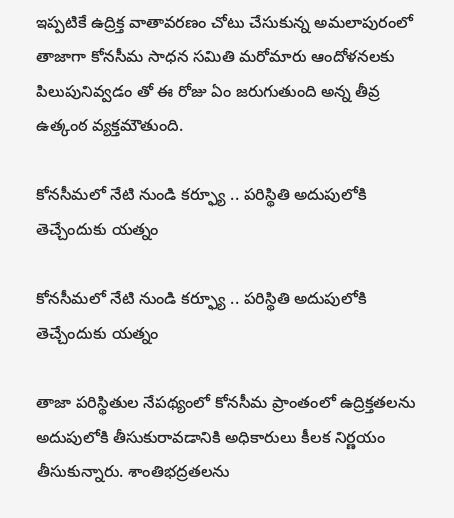ఇప్పటికే ఉద్రిక్త వాతావరణం చోటు చేసుకున్న అమలాపురంలో తాజాగా కోనసీమ సాధన సమితి మరోమారు ఆందోళనలకు పిలుపునివ్వడం తో ఈ రోజు ఏం జరుగుతుంది అన్న తీవ్ర ఉత్కంఠ వ్యక్తమౌతుంది.

కోనసీమలో నేటి నుండి కర్ఫ్యూ .. పరిస్థితి అదుపులోకి తెచ్చేందుకు యత్నం

కోనసీమలో నేటి నుండి కర్ఫ్యూ .. పరిస్థితి అదుపులోకి తెచ్చేందుకు యత్నం

తాజా పరిస్థితుల నేపథ్యంలో కోనసీమ ప్రాంతంలో ఉద్రిక్తతలను అదుపులోకి తీసుకురావడానికి అధికారులు కీలక నిర్ణయం తీసుకున్నారు. శాంతిభద్రతలను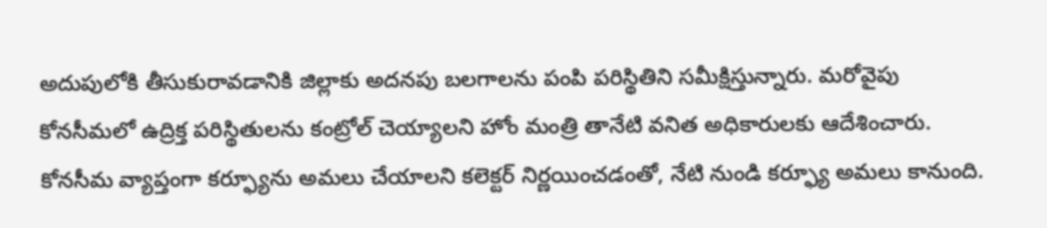అదుపులోకి తీసుకురావడానికి జిల్లాకు అదనపు బలగాలను పంపి పరిస్థితిని సమీక్షిస్తున్నారు. మరోవైపు కోనసీమలో ఉద్రిక్త పరిస్థితులను కంట్రోల్ చెయ్యాలని హోం మంత్రి తానేటి వనిత అధికారులకు ఆదేశించారు. కోనసీమ వ్యాప్తంగా కర్ఫ్యూను అమలు చేయాలని కలెక్టర్ నిర్ణయించడంతో, నేటి నుండి కర్ఫ్యూ అమలు కానుంది.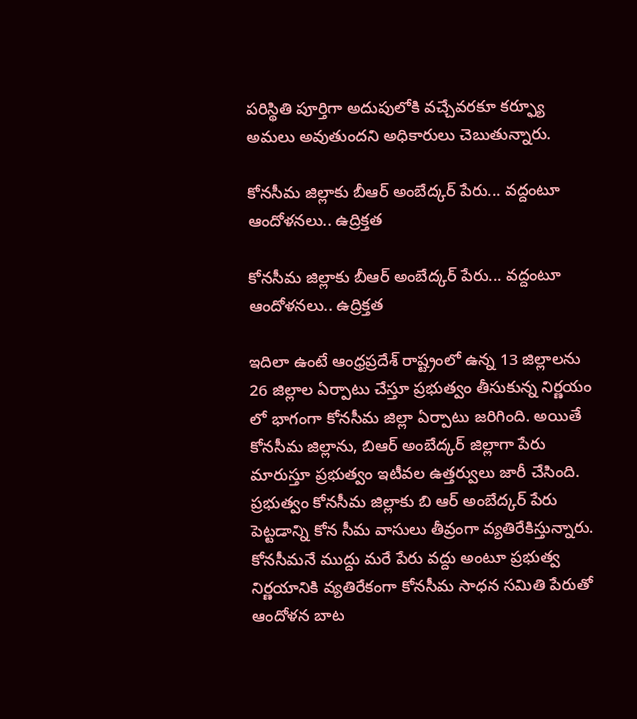పరిస్థితి పూర్తిగా అదుపులోకి వచ్చేవరకూ కర్ఫ్యూ అమలు అవుతుందని అధికారులు చెబుతున్నారు.

కోనసీమ జిల్లాకు బీఆర్ అంబేద్కర్ పేరు... వద్దంటూ ఆందోళనలు.. ఉద్రిక్తత

కోనసీమ జిల్లాకు బీఆర్ అంబేద్కర్ పేరు... వద్దంటూ ఆందోళనలు.. ఉద్రిక్తత

ఇదిలా ఉంటే ఆంధ్రప్రదేశ్ రాష్ట్రంలో ఉన్న 13 జిల్లాలను 26 జిల్లాల ఏర్పాటు చేస్తూ ప్రభుత్వం తీసుకున్న నిర్ణయం లో భాగంగా కోనసీమ జిల్లా ఏర్పాటు జరిగింది. అయితే కోనసీమ జిల్లాను, బిఆర్ అంబేద్కర్ జిల్లాగా పేరు మారుస్తూ ప్రభుత్వం ఇటీవల ఉత్తర్వులు జారీ చేసింది. ప్రభుత్వం కోనసీమ జిల్లాకు బి ఆర్ అంబేద్కర్ పేరు పెట్టడాన్ని కోన సీమ వాసులు తీవ్రంగా వ్యతిరేకిస్తున్నారు. కోనసీమనే ముద్దు మరే పేరు వద్దు అంటూ ప్రభుత్వ నిర్ణయానికి వ్యతిరేకంగా కోనసీమ సాధన సమితి పేరుతో ఆందోళన బాట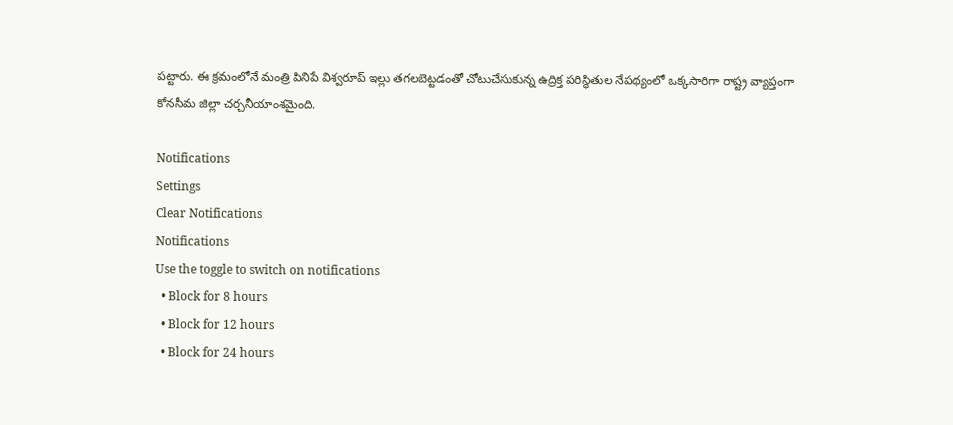పట్టారు. ఈ క్రమంలోనే మంత్రి పినిపే విశ్వరూప్ ఇల్లు తగలబెట్టడంతో చోటుచేసుకున్న ఉద్రిక్త పరిస్థితుల నేపథ్యంలో ఒక్కసారిగా రాష్ట్ర వ్యాప్తంగా కోనసీమ జిల్లా చర్చనీయాంశమైంది.

Notifications
Settings
Clear Notifications
Notifications
Use the toggle to switch on notifications
  • Block for 8 hours
  • Block for 12 hours
  • Block for 24 hours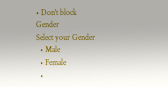• Don't block
Gender
Select your Gender
  • Male
  • Female
  •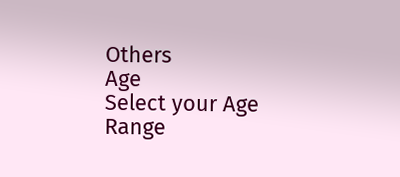Others
Age
Select your Age Range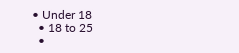• Under 18
  • 18 to 25
  •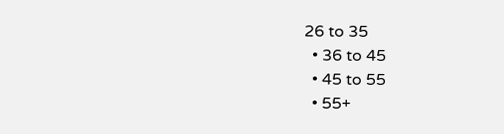26 to 35
  • 36 to 45
  • 45 to 55
  • 55+